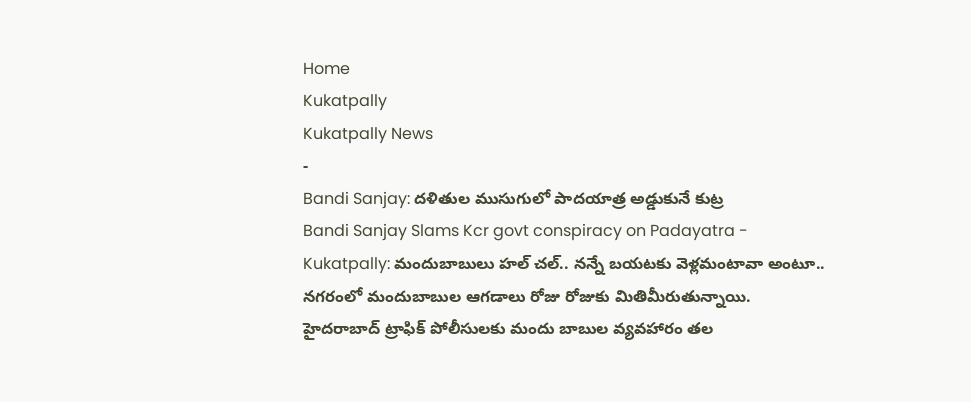Home
Kukatpally
Kukatpally News
-
Bandi Sanjay: దళితుల ముసుగులో పాదయాత్ర అడ్డుకునే కుట్ర
Bandi Sanjay Slams Kcr govt conspiracy on Padayatra -
Kukatpally: మందుబాబులు హల్ చల్.. నన్నే బయటకు వెళ్లమంటావా అంటూ..
నగరంలో మందుబాబుల ఆగడాలు రోజు రోజుకు మితిమీరుతున్నాయి. హైదరాబాద్ ట్రాఫిక్ పోలీసులకు మందు బాబుల వ్యవహారం తల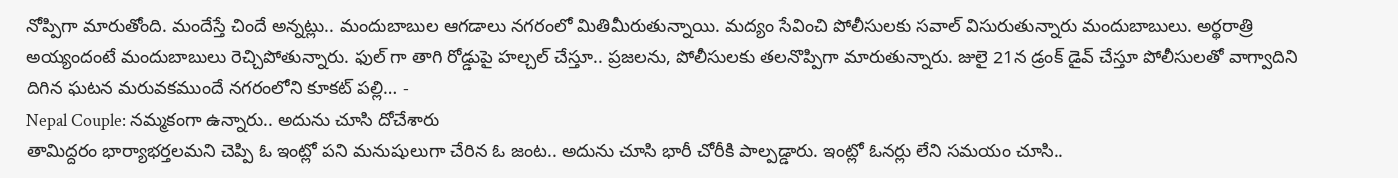నోప్పిగా మారుతోంది. మందేస్తే చిందే అన్నట్లు.. మందుబాబుల ఆగడాలు నగరంలో మితిమీరుతున్నాయి. మద్యం సేవించి పోలీసులకు సవాల్ విసురుతున్నారు మందుబాబులు. అర్థరాత్రి అయ్యందంటే మందుబాబులు రెచ్చిపోతున్నారు. ఫుల్ గా తాగి రోడ్డుపై హల్చల్ చేస్తూ.. ప్రజలను, పోలీసులకు తలనొప్పిగా మారుతున్నారు. జులై 21న డ్రంక్ డైవ్ చేస్తూ పోలీసులతో వాగ్వాదిని దిగిన ఘటన మరువకముందే నగరంలోని కూకట్ పల్లి… -
Nepal Couple: నమ్మకంగా ఉన్నారు.. అదును చూసి దోచేశారు
తామిద్దరం భార్యాభర్తలమని చెప్పి ఓ ఇంట్లో పని మనుషులుగా చేరిన ఓ జంట.. అదును చూసి భారీ చోరీకి పాల్పడ్డారు. ఇంట్లో ఓనర్లు లేని సమయం చూసి..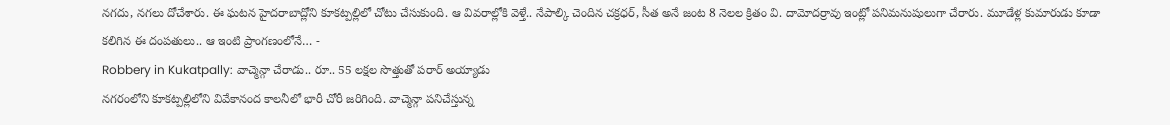నగదు, నగలు దోచేశారు. ఈ ఘటన హైదరాబాద్లోని కూకట్పల్లిలో చోటు చేసుకుంది. ఆ వివరాల్లోకి వెళ్తే.. నేపాల్కి చెందిన చక్రధర్, సీత అనే జంట 8 నెలల క్రితం వి. దామోదర్రావు ఇంట్లో పనిమనుషులుగా చేరారు. మూడేళ్ల కుమారుడు కూడా కలిగిన ఈ దంపతులు.. ఆ ఇంటి ప్రాంగణంలోనే… -
Robbery in Kukatpally: వాచ్మెన్గా చేరాడు.. రూ.. 55 లక్షల సొత్తుతో పరార్ అయ్యాడు
నగరంలోని కూకట్పల్లిలోని వివేకానంద కాలనీలో భారీ చోరీ జరిగింది. వాచ్మెన్గా పనిచేస్తున్న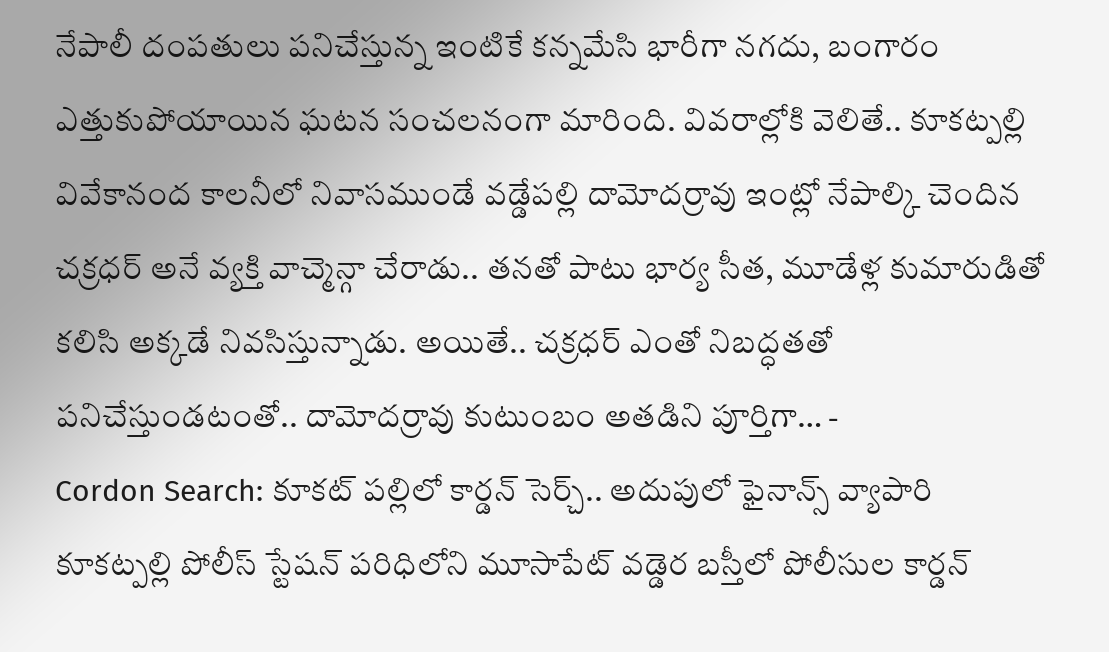నేపాలీ దంపతులు పనిచేస్తున్న ఇంటికే కన్నమేసి భారీగా నగదు, బంగారం ఎత్తుకుపోయాయిన ఘటన సంచలనంగా మారింది. వివరాల్లోకి వెలితే.. కూకట్పల్లి వివేకానంద కాలనీలో నివాసముండే వడ్డేపల్లి దామోదర్రావు ఇంట్లో నేపాల్కి చెందిన చక్రధర్ అనే వ్యక్తి వాచ్మెన్గా చేరాడు.. తనతో పాటు భార్య సీత, మూడేళ్ల కుమారుడితో కలిసి అక్కడే నివసిస్తున్నాడు. అయితే.. చక్రధర్ ఎంతో నిబద్ధతతో పనిచేస్తుండటంతో.. దామోదర్రావు కుటుంబం అతడిని పూర్తిగా… -
Cordon Search: కూకట్ పల్లిలో కార్డన్ సెర్చ్.. అదుపులో ఫైనాన్స్ వ్యాపారి
కూకట్పల్లి పోలీస్ స్టేషన్ పరిధిలోని మూసాపేట్ వడ్డెర బస్తీలో పోలీసుల కార్డన్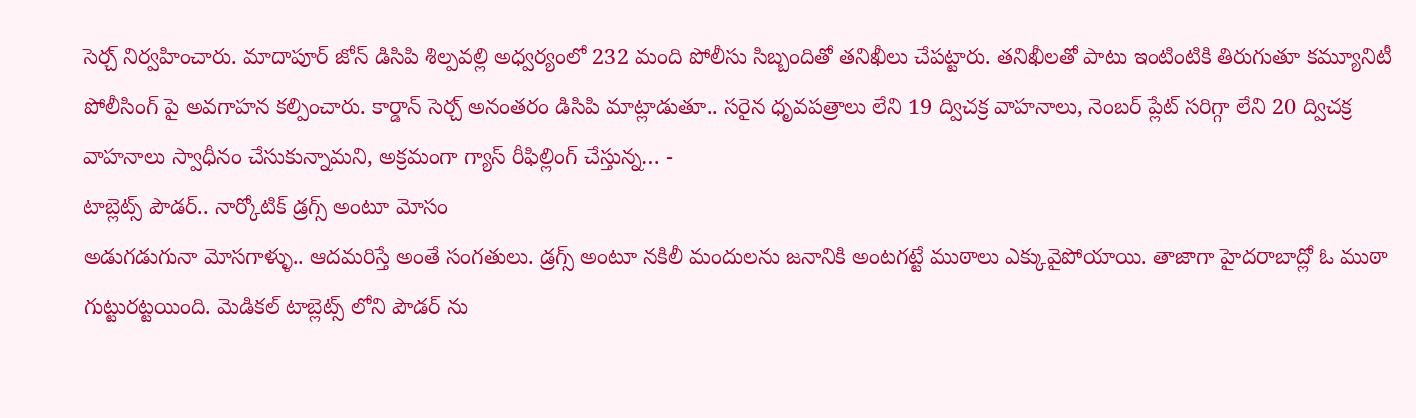సెర్చ్ నిర్వహించారు. మాదాపూర్ జోన్ డిసిపి శిల్పవల్లి అధ్వర్యంలో 232 మంది పోలీసు సిబ్బందితో తనిఖీలు చేపట్టారు. తనిఖీలతో పాటు ఇంటింటికి తిరుగుతూ కమ్యూనిటీ పోలీసింగ్ పై అవగాహన కల్పించారు. కార్డాన్ సెర్చ్ అనంతరం డిసిపి మాట్లాడుతూ.. సరైన ధృవపత్రాలు లేని 19 ద్విచక్ర వాహనాలు, నెంబర్ ప్లేట్ సరిగ్గా లేని 20 ద్విచక్ర వాహనాలు స్వాధీనం చేసుకున్నామని, అక్రమంగా గ్యాస్ రీఫిల్లింగ్ చేస్తున్న… -
టాబ్లెట్స్ పౌడర్.. నార్కోటిక్ డ్రగ్స్ అంటూ మోసం
అడుగడుగునా మోసగాళ్ళు.. ఆదమరిస్తే అంతే సంగతులు. డ్రగ్స్ అంటూ నకిలీ మందులను జనానికి అంటగట్టే ముఠాలు ఎక్కువైపోయాయి. తాజాగా హైదరాబాద్లో ఓ ముఠా గుట్టురట్టయింది. మెడికల్ టాబ్లెట్స్ లోని పౌడర్ ను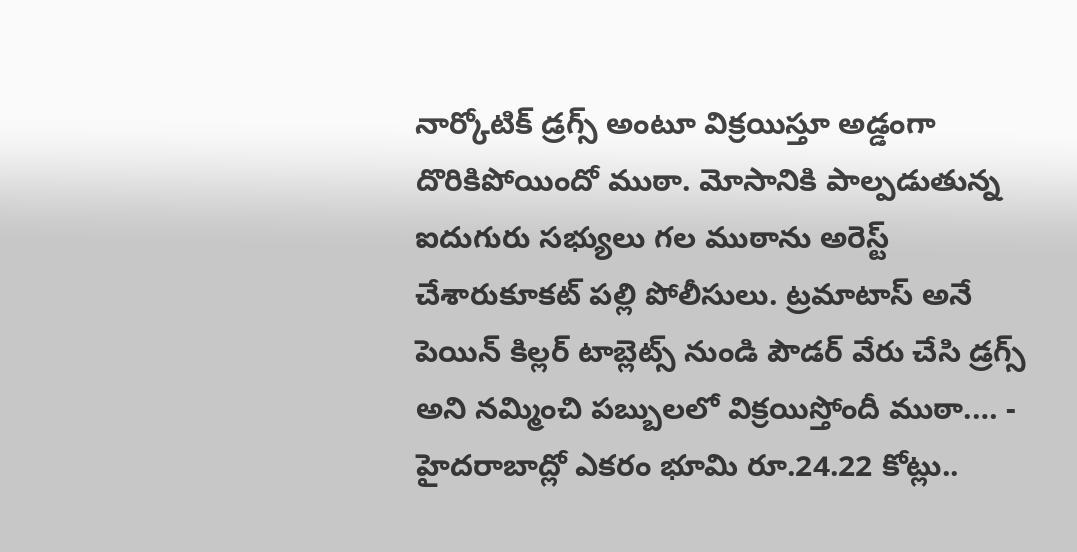నార్కోటిక్ డ్రగ్స్ అంటూ విక్రయిస్తూ అడ్డంగా దొరికిపోయిందో ముఠా. మోసానికి పాల్పడుతున్న ఐదుగురు సభ్యులు గల ముఠాను అరెస్ట్ చేశారుకూకట్ పల్లి పోలీసులు. ట్రమాటాస్ అనే పెయిన్ కిల్లర్ టాబ్లెట్స్ నుండి పౌడర్ వేరు చేసి డ్రగ్స్ అని నమ్మించి పబ్బులలో విక్రయిస్తోందీ ముఠా.… -
హైదరాబాద్లో ఎకరం భూమి రూ.24.22 కోట్లు..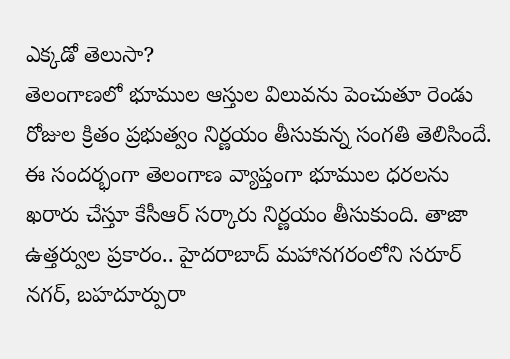ఎక్కడో తెలుసా?
తెలంగాణలో భూముల ఆస్తుల విలువను పెంచుతూ రెండు రోజుల క్రితం ప్రభుత్వం నిర్ణయం తీసుకున్న సంగతి తెలిసిందే. ఈ సందర్భంగా తెలంగాణ వ్యాప్తంగా భూముల ధరలను ఖరారు చేస్తూ కేసీఆర్ సర్కారు నిర్ణయం తీసుకుంది. తాజా ఉత్తర్వుల ప్రకారం.. హైదరాబాద్ మహానగరంలోని సరూర్ నగర్, బహదూర్పురా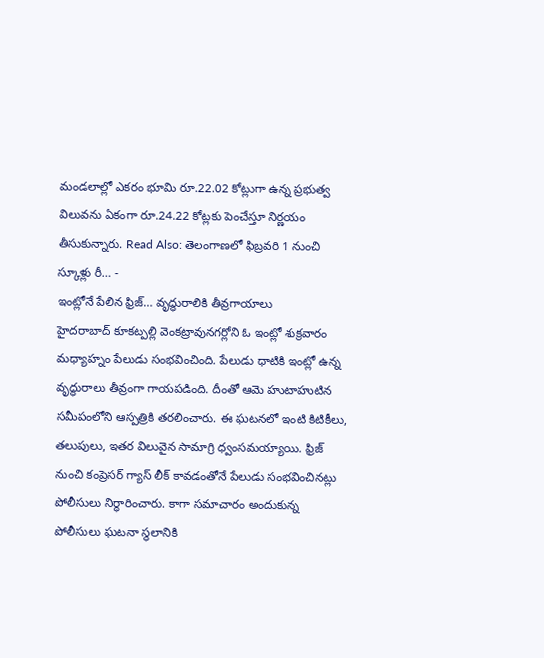మండలాల్లో ఎకరం భూమి రూ.22.02 కోట్లుగా ఉన్న ప్రభుత్వ విలువను ఏకంగా రూ.24.22 కోట్లకు పెంచేస్తూ నిర్ణయం తీసుకున్నారు. Read Also: తెలంగాణలో ఫిబ్రవరి 1 నుంచి స్కూళ్లు రీ… -
ఇంట్లోనే పేలిన ఫ్రిజ్… వృద్ధురాలికి తీవ్రగాయాలు
హైదరాబాద్ కూకట్పల్లి వెంకట్రావునగర్లోని ఓ ఇంట్లో శుక్రవారం మధ్యాహ్నం పేలుడు సంభవించింది. పేలుడు ధాటికి ఇంట్లో ఉన్న వృద్ధురాలు తీవ్రంగా గాయపడింది. దీంతో ఆమె హుటాహుటిన సమీపంలోని ఆస్పత్రికి తరలించారు. ఈ ఘటనలో ఇంటి కిటికీలు, తలుపులు, ఇతర విలువైన సామాగ్రి ధ్వంసమయ్యాయి. ఫ్రిజ్ నుంచి కంప్రెసర్ గ్యాస్ లీక్ కావడంతోనే పేలుడు సంభవించినట్లు పోలీసులు నిర్ధారించారు. కాగా సమాచారం అందుకున్న పోలీసులు ఘటనా స్థలానికి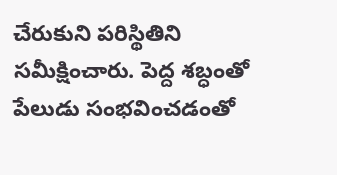చేరుకుని పరిస్థితిని సమీక్షించారు. పెద్ద శబ్ధంతో పేలుడు సంభవించడంతో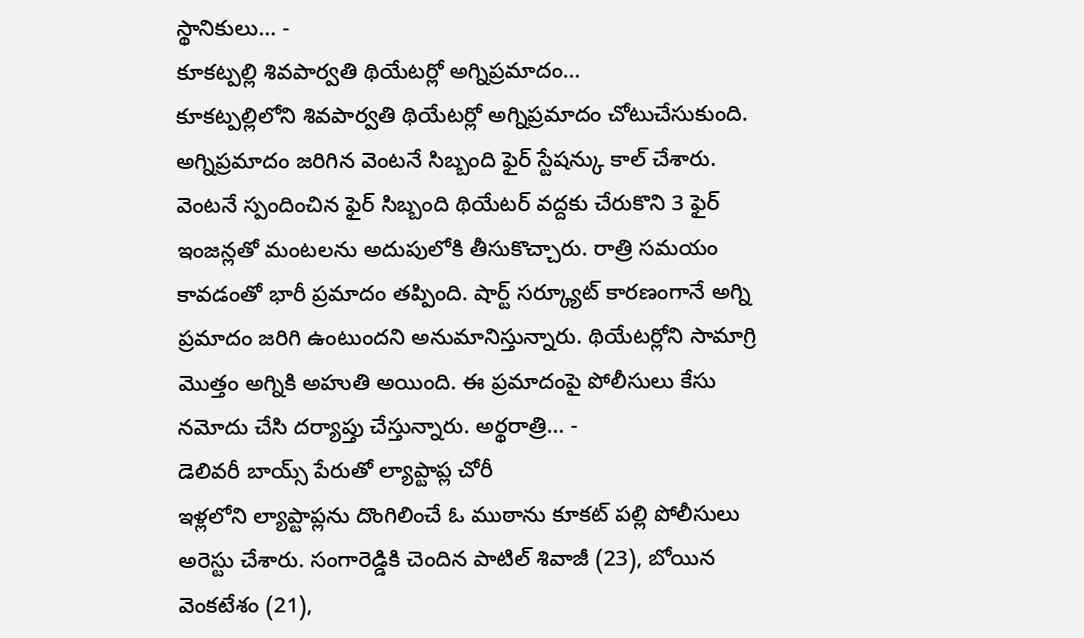స్థానికులు… -
కూకట్పల్లి శివపార్వతి థియేటర్లో అగ్నిప్రమాదం…
కూకట్పల్లిలోని శివపార్వతి థియేటర్లో అగ్నిప్రమాదం చోటుచేసుకుంది. అగ్నిప్రమాదం జరిగిన వెంటనే సిబ్బంది ఫైర్ స్టేషన్కు కాల్ చేశారు. వెంటనే స్పందించిన ఫైర్ సిబ్బంది థియేటర్ వద్దకు చేరుకొని 3 ఫైర్ ఇంజన్లతో మంటలను అదుపులోకి తీసుకొచ్చారు. రాత్రి సమయం కావడంతో భారీ ప్రమాదం తప్పింది. షార్ట్ సర్క్యూట్ కారణంగానే అగ్ని ప్రమాదం జరిగి ఉంటుందని అనుమానిస్తున్నారు. థియేటర్లోని సామాగ్రి మొత్తం అగ్నికి అహుతి అయింది. ఈ ప్రమాదంపై పోలీసులు కేసు నమోదు చేసి దర్యాప్తు చేస్తున్నారు. అర్థరాత్రి… -
డెలివరీ బాయ్స్ పేరుతో ల్యాప్టాప్ల చోరీ
ఇళ్లలోని ల్యాప్టాప్లను దొంగిలించే ఓ ముఠాను కూకట్ పల్లి పోలీసులు అరెస్టు చేశారు. సంగారెడ్డికి చెందిన పాటిల్ శివాజీ (23), బోయిన వెంకటేశం (21),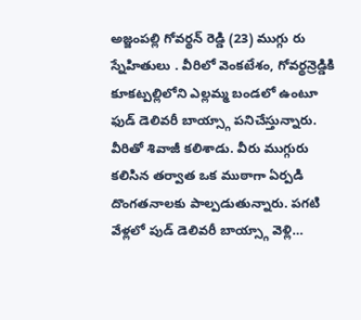అజ్జంపల్లి గోవర్థన్ రెడ్డి (23) ముగ్గు రు స్నేహితులు . వీరిలో వెంకటేశం, గోవర్థన్రెడ్డికి కూకట్పల్లిలోని ఎల్లమ్మ బండలో ఉంటూ ఫుడ్ డెలివరీ బాయ్స్గా పనిచేస్తున్నారు. వీరితో శివాజీ కలిశాడు. వీరు ముగ్గురు కలిసిన తర్వాత ఒక ముఠాగా ఏర్పడి దొంగతనాలకు పాల్పడుతున్నారు. పగటి వేళ్లలో పుడ్ డెలివరీ బాయ్స్గా వెళ్లి…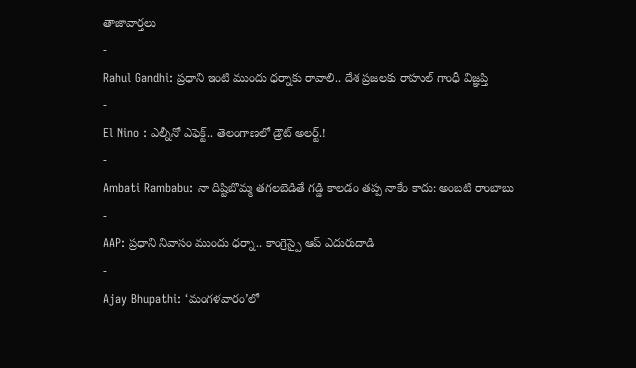తాజావార్తలు
-
Rahul Gandhi: ప్రధాని ఇంటి ముందు ధర్నాకు రావాలి.. దేశ ప్రజలకు రాహుల్ గాంధీ విజ్ఞప్తి
-
El Nino : ఎల్నీనో ఎఫెక్ట్.. తెలంగాణలో డ్రౌట్ అలర్ట్.!
-
Ambati Rambabu: నా దిష్టిబొమ్మ తగలబెడితే గడ్డి కాలడం తప్ప నాకేం కాదు: అంబటి రాంబాబు
-
AAP: ప్రధాని నివాసం ముందు ధర్నా.. కాంగ్రెస్పై ఆప్ ఎదురుదాడి
-
Ajay Bhupathi: ‘మంగళవారం’లో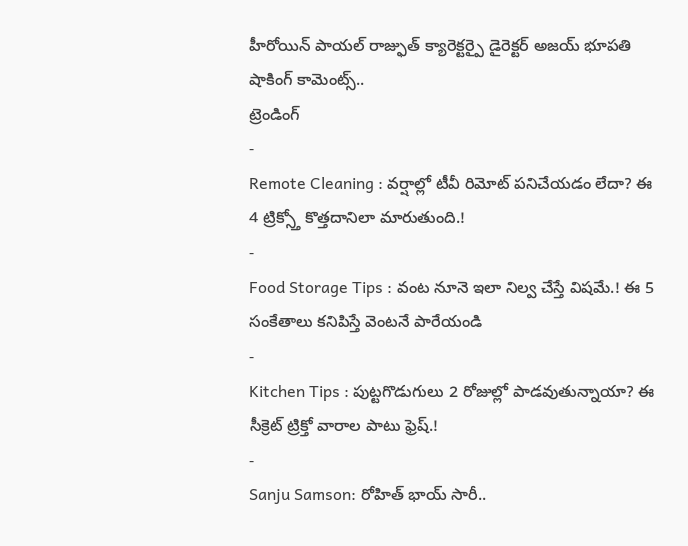హీరోయిన్ పాయల్ రాజ్ఫుత్ క్యారెక్టర్పై డైరెక్టర్ అజయ్ భూపతి షాకింగ్ కామెంట్స్..
ట్రెండింగ్
-
Remote Cleaning : వర్షాల్లో టీవీ రిమోట్ పనిచేయడం లేదా? ఈ 4 ట్రిక్స్తో కొత్తదానిలా మారుతుంది.!
-
Food Storage Tips : వంట నూనె ఇలా నిల్వ చేస్తే విషమే.! ఈ 5 సంకేతాలు కనిపిస్తే వెంటనే పారేయండి
-
Kitchen Tips : పుట్టగొడుగులు 2 రోజుల్లో పాడవుతున్నాయా? ఈ సీక్రెట్ ట్రిక్తో వారాల పాటు ఫ్రెష్.!
-
Sanju Samson: రోహిత్ భాయ్ సారీ..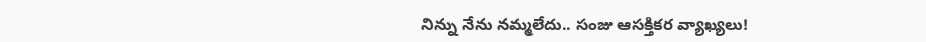నిన్ను నేను నమ్మలేదు.. సంజు ఆసక్తికర వ్యాఖ్యలు!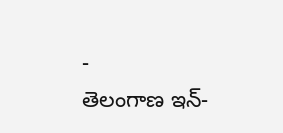-
తెలంగాణ ఇన్-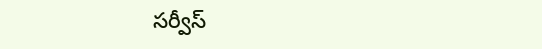సర్వీస్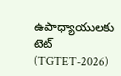ఉపాధ్యాయులకు టెట్ (TGTET-2026)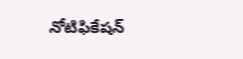నోటిఫికేషన్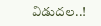విడుదల..!